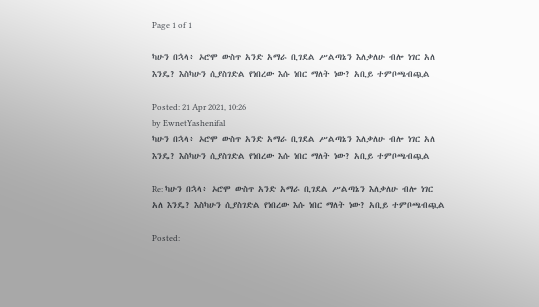Page 1 of 1

ካሁን በኋላ፥ ኦሮሞ ውስጥ አንድ አማራ ቢገደል ሥልጣኔን እለቃለሁ ብሎ ነገር አለ እንዴ? እስካሁን ሲያስገድል የነበረው እሱ ነበር ማለት ነው? አቢይ ተምቦጫብጯል

Posted: 21 Apr 2021, 10:26
by EwnetYashenifal
ካሁን በኋላ፥ ኦሮሞ ውስጥ አንድ አማራ ቢገደል ሥልጣኔን እለቃለሁ ብሎ ነገር አለ እንዴ? እስካሁን ሲያስገድል የነበረው እሱ ነበር ማለት ነው? አቢይ ተምቦጫብጯል

Re: ካሁን በኋላ፥ ኦሮሞ ውስጥ አንድ አማራ ቢገደል ሥልጣኔን እለቃለሁ ብሎ ነገር አለ እንዴ? እስካሁን ሲያስገድል የነበረው እሱ ነበር ማለት ነው? አቢይ ተምቦጫብጯል

Posted: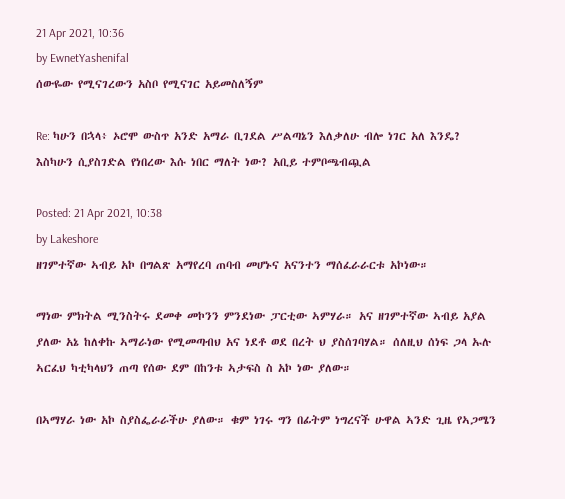21 Apr 2021, 10:36
by EwnetYashenifal
ሰውዬው የሚናገረውን አስቦ የሚናገር አይመስለኝም

Re: ካሁን በኋላ፥ ኦሮሞ ውስጥ አንድ አማራ ቢገደል ሥልጣኔን እለቃለሁ ብሎ ነገር አለ እንዴ? እስካሁን ሲያስገድል የነበረው እሱ ነበር ማለት ነው? አቢይ ተምቦጫብጯል

Posted: 21 Apr 2021, 10:38
by Lakeshore
ዘገምተኛው ኣብይ አኮ በግልጽ አማየረባ ጠባብ መሆኑና አናንተን ማሰፈራራርቱ አኮነው።

ማነው ምክትል ሚንስትሩ ደመቀ መኮንን ምንደነው ፓርቲው ኣምሃራ። አና ዘገምተኛው ኣብይ አያል ያለው አኔ ከለቀኩ ኣማራነው የሚመጣብህ አና ነደቶ ወደ በረት ህ ያስሰገባሃል። ሰለዚህ ሰነፍ ጋላ ኡሉ ኣርፈህ ካቲካላህን ጠጣ የሰው ደም በከንቱ ኣታፍስ ስ አኮ ነው ያለው።

በኣማሃራ ነው አኮ ስያስፌራራችሁ ያለው። ቁም ነገሩ ግን በፊትም ነግረናች ሁዋል ኣንድ ጊዜ የኣጋሜን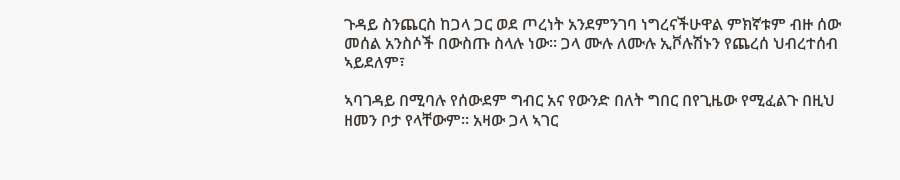ጉዳይ ስንጨርስ ከጋላ ጋር ወደ ጦረነት አንደምንገባ ነግረናችሁዋል ምክኛቱም ብዙ ሰው መሰል አንስሶች በውስጡ ስላሉ ነው። ጋላ ሙሉ ለሙሉ ኢቮሉሽኑን የጨረሰ ህብረተሰብ ኣይደለም፣

ኣባገዳይ በሚባሉ የሰውደም ግብር አና የውንድ በለት ግበር በየጊዜው የሚፈልጉ በዚህ ዘመን ቦታ የላቸውም። አዛው ጋላ ኣገር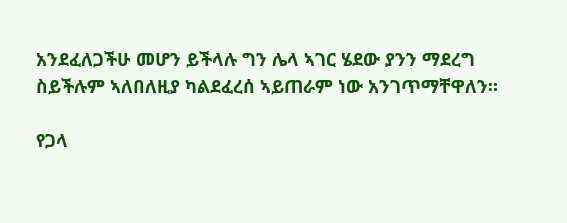አንደፈለጋችሁ መሆን ይችላሉ ግን ሌላ ኣገር ሄደው ያንን ማደረግ ስይችሉም ኣለበለዚያ ካልደፈረሰ ኣይጠራም ነው አንገጥማቸዋለን።

የጋላ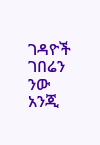ገዳዮች ገበሬን ንው አንጂ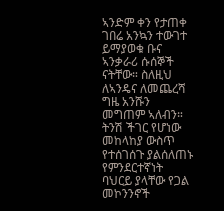ኣንድም ቀን የታጠቀ ገበሬ አንኳን ተውገተ ይማያወቁ ቡና ኣንቃራሪ ሱሰኞች ናትቸው። ስለዚህ ለኣንዴና ለመጨረሻ ግዜ አንሹን መግጠም ኣለብን። ትንሽ ችገር የሆነው መከላከያ ውስጥ የተሰገሰጉ ያልሰለጠኑ የምንደርተኛነት ባህርይ ያላቸው የጋል መኮንንኖች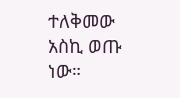ተለቅመው አስኪ ወጡ ነው።